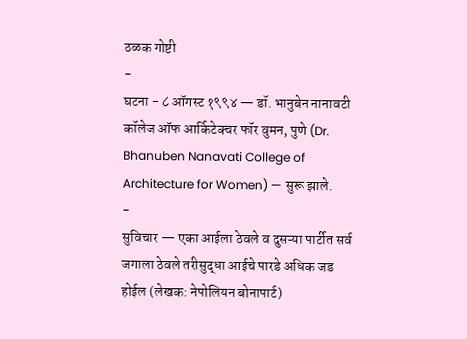ठळक गोष्टी
-
घटना - ८ ऑगस्ट १९९४ — डॉ. भानुबेन नानावटी कॉलेज ऑफ आर्किटेक्चर फॉर वुमन, पुणे (Dr. Bhanuben Nanavati College of Architecture for Women) — सुरू झाले.
-
सुविचार — एका आईला ठेवले व दुसऱ्या पार्टीत सर्व जगाला ठेवले तरीसुद्धा आईचे पारडे अधिक जड होईल (लेखक: नेपोलियन बोनापार्ट)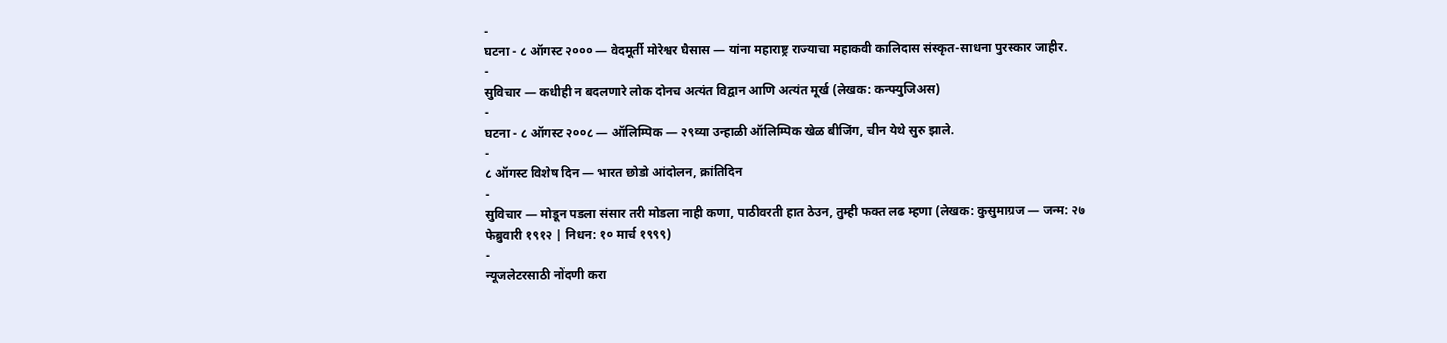-
घटना - ८ ऑगस्ट २००० — वेदमूर्ती मोरेश्वर घैसास — यांना महाराष्ट्र राज्याचा महाकवी कालिदास संस्कृत-साधना पुरस्कार जाहीर.
-
सुविचार — कधीही न बदलणारे लोक दोनच अत्यंत विद्वान आणि अत्यंत मूर्ख (लेखक: कन्फ्युजिअस)
-
घटना - ८ ऑगस्ट २००८ — ऑलिम्पिक — २९व्या उन्हाळी ऑलिम्पिक खेळ बीजिंग, चीन येथे सुरु झाले.
-
८ ऑगस्ट विशेष दिन — भारत छोडो आंदोलन, क्रांतिदिन
-
सुविचार — मोडून पडला संसार तरी मोडला नाही कणा, पाठीवरती हात ठेउन, तुम्ही फक्त लढ म्हणा (लेखक: कुसुमाग्रज — जन्म: २७ फेब्रुवारी १९१२ | निधन: १० मार्च १९९९)
-
न्यूजलेटरसाठी नोंदणी करा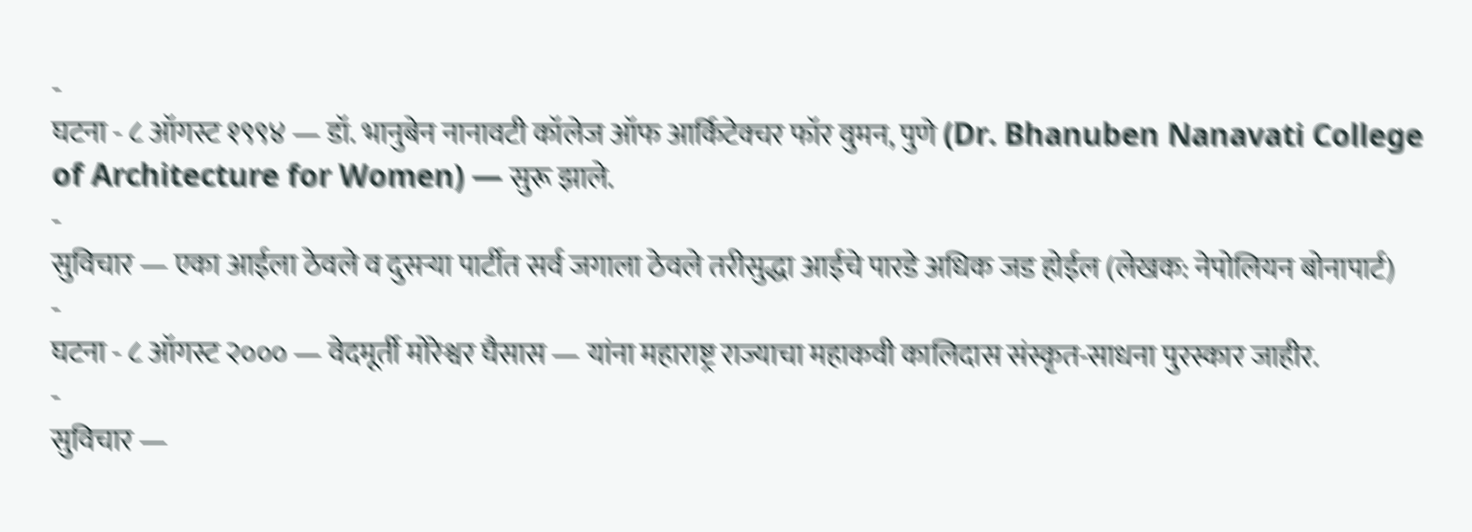-
घटना - ८ ऑगस्ट १९९४ — डॉ. भानुबेन नानावटी कॉलेज ऑफ आर्किटेक्चर फॉर वुमन, पुणे (Dr. Bhanuben Nanavati College of Architecture for Women) — सुरू झाले.
-
सुविचार — एका आईला ठेवले व दुसऱ्या पार्टीत सर्व जगाला ठेवले तरीसुद्धा आईचे पारडे अधिक जड होईल (लेखक: नेपोलियन बोनापार्ट)
-
घटना - ८ ऑगस्ट २००० — वेदमूर्ती मोरेश्वर घैसास — यांना महाराष्ट्र राज्याचा महाकवी कालिदास संस्कृत-साधना पुरस्कार जाहीर.
-
सुविचार —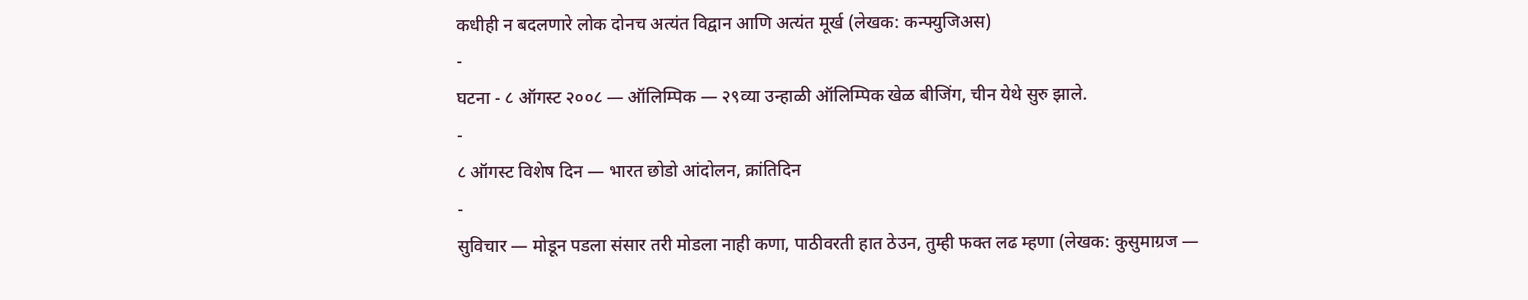कधीही न बदलणारे लोक दोनच अत्यंत विद्वान आणि अत्यंत मूर्ख (लेखक: कन्फ्युजिअस)
-
घटना - ८ ऑगस्ट २००८ — ऑलिम्पिक — २९व्या उन्हाळी ऑलिम्पिक खेळ बीजिंग, चीन येथे सुरु झाले.
-
८ ऑगस्ट विशेष दिन — भारत छोडो आंदोलन, क्रांतिदिन
-
सुविचार — मोडून पडला संसार तरी मोडला नाही कणा, पाठीवरती हात ठेउन, तुम्ही फक्त लढ म्हणा (लेखक: कुसुमाग्रज —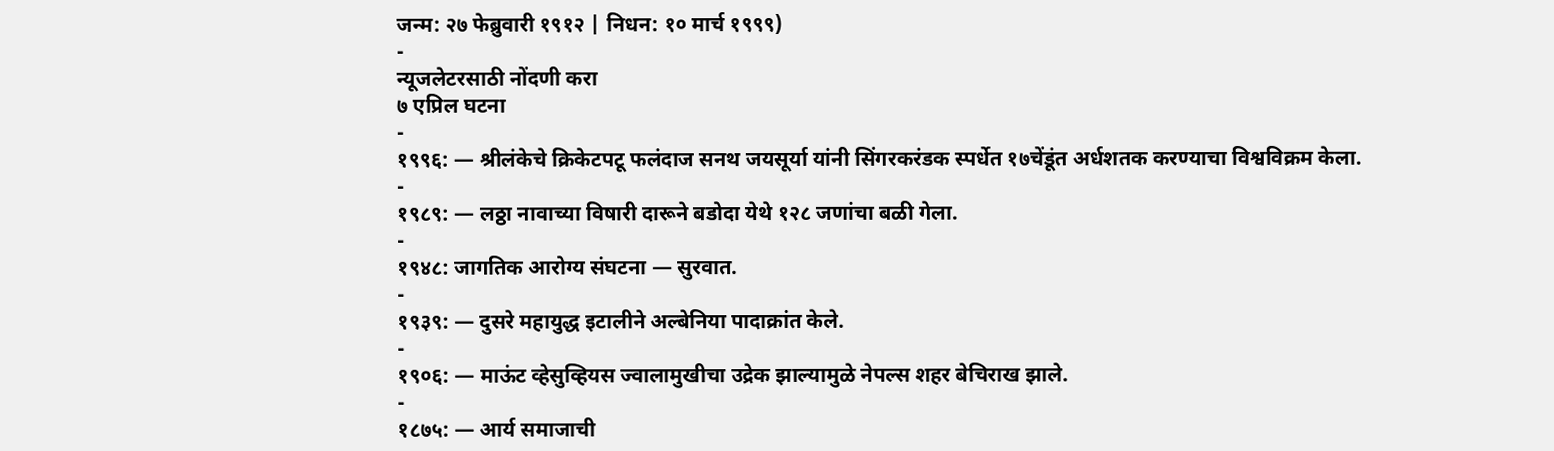जन्म: २७ फेब्रुवारी १९१२ | निधन: १० मार्च १९९९)
-
न्यूजलेटरसाठी नोंदणी करा
७ एप्रिल घटना
-
१९९६: — श्रीलंकेचे क्रिकेटपटू फलंदाज सनथ जयसूर्या यांनी सिंगरकरंडक स्पर्धेत १७चेंडूंत अर्धशतक करण्याचा विश्वविक्रम केला.
-
१९८९: — लठ्ठा नावाच्या विषारी दारूने बडोदा येथे १२८ जणांचा बळी गेला.
-
१९४८: जागतिक आरोग्य संघटना — सुरवात.
-
१९३९: — दुसरे महायुद्ध इटालीने अल्बेनिया पादाक्रांत केले.
-
१९०६: — माऊंट व्हेसुव्हियस ज्वालामुखीचा उद्रेक झाल्यामुळे नेपल्स शहर बेचिराख झाले.
-
१८७५: — आर्य समाजाची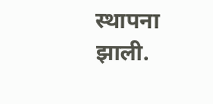स्थापना झाली.